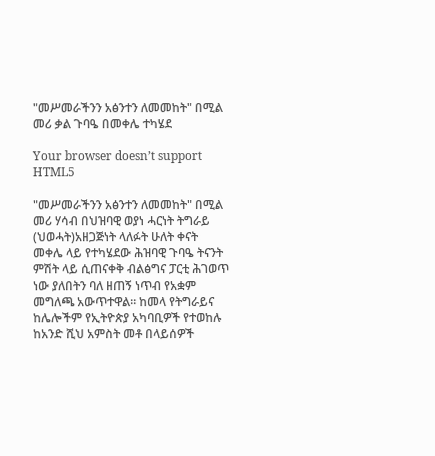"መሥመራችንን አፅንተን ለመመከት" በሚል መሪ ቃል ጉባዔ በመቀሌ ተካሄደ

Your browser doesn’t support HTML5

"መሥመራችንን አፅንተን ለመመከት" በሚል መሪ ሃሳብ በህዝባዊ ወያነ ሓርነት ትግራይ (ህወሓት)አዘጋጅነት ላለፉት ሁለት ቀናት መቀሌ ላይ የተካሄደው ሕዝባዊ ጉባዔ ትናንት ምሽት ላይ ሲጠናቀቅ ብልፅግና ፓርቲ ሕገወጥ ነው ያለበትን ባለ ዘጠኝ ነጥብ የአቋም መግለጫ አውጥተዋል። ከመላ የትግራይና ከሌሎችም የኢትዮጵያ አካባቢዎች የተወከሉ ከአንድ ሺህ አምስት መቶ በላይሰዎች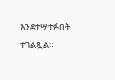እንደተሣተፉበት ተገልጿል።